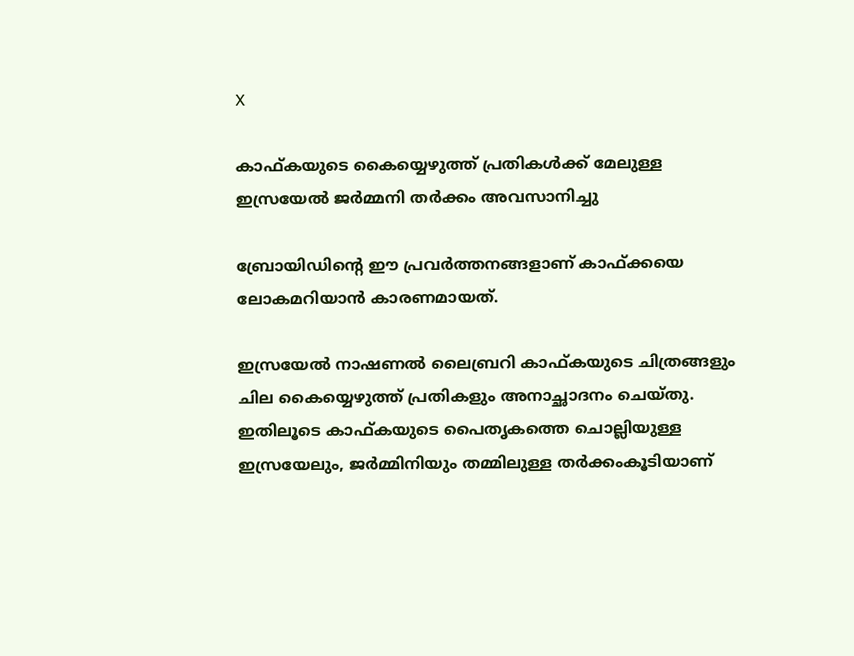X

കാഫ്കയുടെ കൈയ്യെഴുത്ത് പ്രതികള്‍ക്ക് മേലുള്ള ഇസ്രയേല്‍ ജര്‍മ്മനി തര്‍ക്കം അവസാനിച്ചു

ബ്രോയിഡിന്റെ ഈ പ്രവര്‍ത്തനങ്ങളാണ് കാഫ്ക്കയെ ലോകമറിയാന്‍ കാരണമായത്.

ഇസ്രയേല്‍ നാഷണല്‍ ലൈബ്രറി കാഫ്കയുടെ ചിത്രങ്ങളും ചില കൈയ്യെഴുത്ത് പ്രതികളും അനാച്ഛാദനം ചെയ്തു. ഇതിലൂടെ കാഫ്കയുടെ പൈതൃകത്തെ ചൊല്ലിയുള്ള ഇസ്രയേലും, ജര്‍മ്മിനിയും തമ്മിലുള്ള തര്‍ക്കംകൂടിയാണ്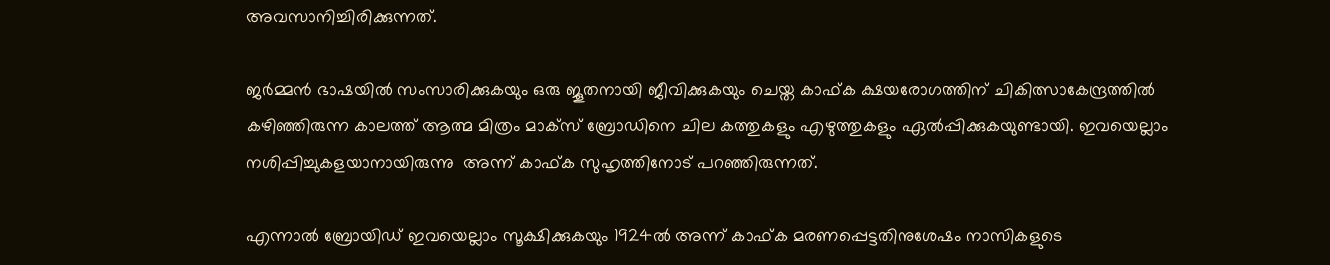അവസാനിച്ചിരിക്കുന്നത്.

ജര്‍മ്മന്‍ ഭാഷയില്‍ സംസാരിക്കുകയും ഒരു ജൂതനായി ജീവിക്കുകയും ചെയ്ത കാഫ്ക ക്ഷയരോഗത്തിന് ചികിത്സാകേന്ദ്രത്തില്‍
കഴിഞ്ഞിരുന്ന കാലത്ത് ആത്മ മിത്രം മാക്‌സ് ബ്രോഡിനെ ചില കത്തുകളും എഴുത്തുകളും ഏല്‍പ്പിക്കുകയുണ്ടായി. ഇവയെല്ലാം നശിപ്പിച്ചുകളയാനായിരുന്നു  അന്ന് കാഫ്ക സുഹൃത്തിനോട് പറഞ്ഞിരുന്നത്.

എന്നാല്‍ ബ്രോയിഡ് ഇവയെല്ലാം സൂക്ഷിക്കുകയും 1924ല്‍ അന്ന് കാഫ്ക മരണപ്പെട്ടതിനുശേഷം നാസികളുടെ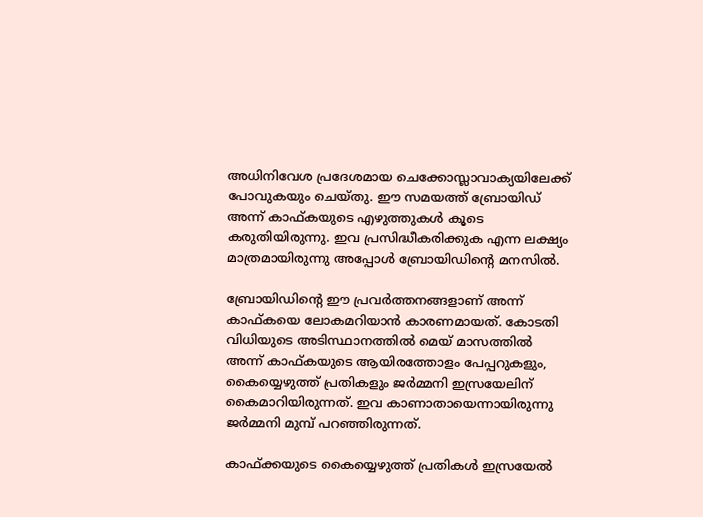അധിനിവേശ പ്രദേശമായ ചെക്കോസ്ലാവാക്യയിലേക്ക് പോവുകയും ചെയ്തു. ഈ സമയത്ത് ബ്രോയിഡ് അന്ന് കാഫ്കയുടെ എഴുത്തുകള്‍ കൂടെ കരുതിയിരുന്നു. ഇവ പ്രസിദ്ധീകരിക്കുക എന്ന ലക്ഷ്യം മാത്രമായിരുന്നു അപ്പോള്‍ ബ്രോയിഡിന്റെ മനസില്‍.

ബ്രോയിഡിന്റെ ഈ പ്രവര്‍ത്തനങ്ങളാണ് അന്ന് കാഫ്കയെ ലോകമറിയാന്‍ കാരണമായത്. കോടതി വിധിയുടെ അടിസ്ഥാനത്തില്‍ മെയ് മാസത്തില്‍ അന്ന് കാഫ്കയുടെ ആയിരത്തോളം പേപ്പറുകളും, കൈയ്യെഴുത്ത് പ്രതികളും ജര്‍മ്മനി ഇസ്രയേലിന് കൈമാറിയിരുന്നത്. ഇവ കാണാതായെന്നായിരുന്നു ജര്‍മ്മനി മുമ്പ് പറഞ്ഞിരുന്നത്.

കാഫ്ക്കയുടെ കൈയ്യെഴുത്ത് പ്രതികള്‍ ഇസ്രയേല്‍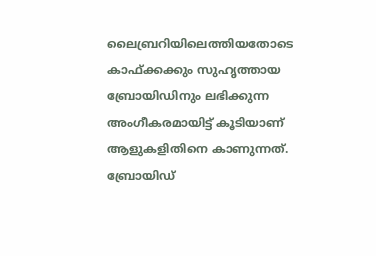ലൈബ്രറിയിലെത്തിയതോടെ കാഫ്ക്കക്കും സുഹൃത്തായ ബ്രോയിഡിനും ലഭിക്കുന്ന അംഗീകരമായിട്ട് കൂടിയാണ് ആളുകളിതിനെ കാണുന്നത്. ബ്രോയിഡ്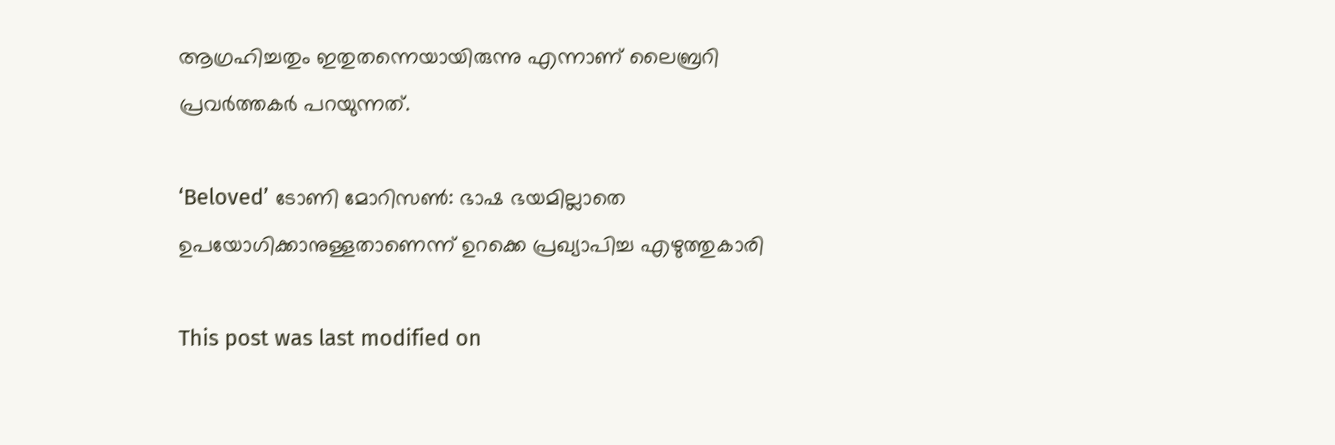ആഗ്രഹിച്ചതും ഇതുതന്നെയായിരുന്നു എന്നാണ് ലൈബ്രറി പ്രവര്‍ത്തകര്‍ പറയുന്നത്.

‘Beloved’ ടോണി മോറിസണ്‍: ഭാഷ ഭയമില്ലാതെ ഉപയോഗിക്കാനുള്ളതാണെന്ന് ഉറക്കെ പ്രഖ്യാപിച്ച എഴുത്തുകാരി

This post was last modified on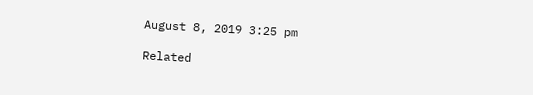August 8, 2019 3:25 pm

Related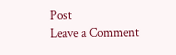Post
Leave a Comment